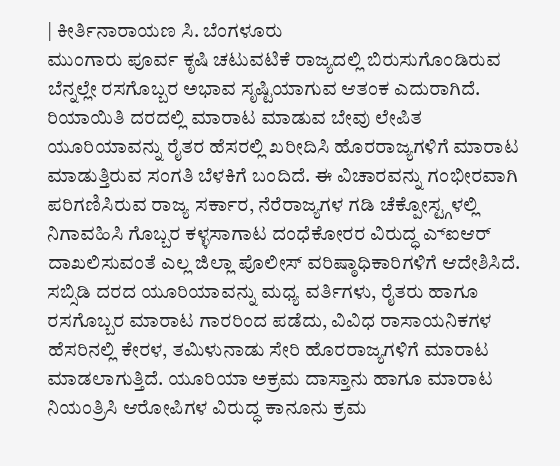| ಕೀರ್ತಿನಾರಾಯಣ ಸಿ. ಬೆಂಗಳೂರು
ಮುಂಗಾರು ಪೂರ್ವ ಕೃಷಿ ಚಟುವಟಿಕೆ ರಾಜ್ಯದಲ್ಲಿ ಬಿರುಸುಗೊಂಡಿರುವ ಬೆನ್ನಲ್ಲೇ ರಸಗೊಬ್ಬರ ಅಭಾವ ಸೃಷ್ಟಿಯಾಗುವ ಆತಂಕ ಎದುರಾಗಿದೆ. ರಿಯಾಯಿತಿ ದರದಲ್ಲಿ ಮಾರಾಟ ಮಾಡುವ ಬೇವು ಲೇಪಿತ ಯೂರಿಯಾವನ್ನು ರೈತರ ಹೆಸರಲ್ಲಿ ಖರೀದಿಸಿ ಹೊರರಾಜ್ಯಗಳಿಗೆ ಮಾರಾಟ ಮಾಡುತ್ತಿರುವ ಸಂಗತಿ ಬೆಳಕಿಗೆ ಬಂದಿದೆ. ಈ ವಿಚಾರವನ್ನು ಗಂಭೀರವಾಗಿ ಪರಿಗಣಿಸಿರುವ ರಾಜ್ಯ ಸರ್ಕಾರ, ನೆರೆರಾಜ್ಯಗಳ ಗಡಿ ಚೆಕ್ಪೋಸ್ಟ್ಗಳಲ್ಲಿ ನಿಗಾವಹಿಸಿ ಗೊಬ್ಬರ ಕಳ್ಳಸಾಗಾಟ ದಂಧೆಕೋರರ ವಿರುದ್ಧ ಎ್ಐಆರ್ ದಾಖಲಿಸುವಂತೆ ಎಲ್ಲ ಜಿಲ್ಲಾ ಪೊಲೀಸ್ ವರಿಷ್ಠಾಧಿಕಾರಿಗಳಿಗೆ ಆದೇಶಿಸಿದೆ.
ಸಬ್ಸಿಡಿ ದರದ ಯೂರಿಯಾವನ್ನು ಮಧ್ಯ ವರ್ತಿಗಳು, ರೈತರು ಹಾಗೂ ರಸಗೊಬ್ಬರ ಮಾರಾಟ ಗಾರರಿಂದ ಪಡೆದು, ವಿವಿಧ ರಾಸಾಯನಿಕಗಳ ಹೆಸರಿನಲ್ಲಿ ಕೇರಳ, ತಮಿಳುನಾಡು ಸೇರಿ ಹೊರರಾಜ್ಯಗಳಿಗೆ ಮಾರಾಟ ಮಾಡಲಾಗುತ್ತಿದೆ. ಯೂರಿಯಾ ಅಕ್ರಮ ದಾಸ್ತಾನು ಹಾಗೂ ಮಾರಾಟ ನಿಯಂತ್ರಿಸಿ ಆರೋಪಿಗಳ ವಿರುದ್ಧ ಕಾನೂನು ಕ್ರಮ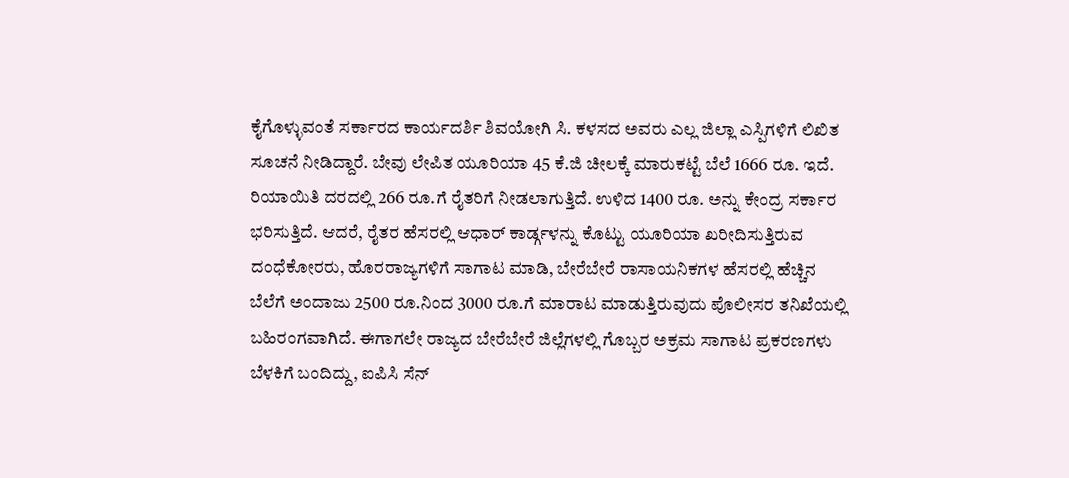ಕೈಗೊಳ್ಳುವಂತೆ ಸರ್ಕಾರದ ಕಾರ್ಯದರ್ಶಿ ಶಿವಯೋಗಿ ಸಿ. ಕಳಸದ ಅವರು ಎಲ್ಲ ಜಿಲ್ಲಾ ಎಸ್ಪಿಗಳಿಗೆ ಲಿಖಿತ ಸೂಚನೆ ನೀಡಿದ್ದಾರೆ. ಬೇವು ಲೇಪಿತ ಯೂರಿಯಾ 45 ಕೆ.ಜಿ ಚೀಲಕ್ಕೆ ಮಾರುಕಟ್ಟೆ ಬೆಲೆ 1666 ರೂ. ಇದೆ. ರಿಯಾಯಿತಿ ದರದಲ್ಲಿ 266 ರೂ.ಗೆ ರೈತರಿಗೆ ನೀಡಲಾಗುತ್ತಿದೆ. ಉಳಿದ 1400 ರೂ. ಅನ್ನು ಕೇಂದ್ರ ಸರ್ಕಾರ ಭರಿಸುತ್ತಿದೆ. ಆದರೆ, ರೈತರ ಹೆಸರಲ್ಲಿ ಆಧಾರ್ ಕಾರ್ಡ್ಗಳನ್ನು ಕೊಟ್ಟು ಯೂರಿಯಾ ಖರೀದಿಸುತ್ತಿರುವ ದಂಧೆಕೋರರು, ಹೊರರಾಜ್ಯಗಳಿಗೆ ಸಾಗಾಟ ಮಾಡಿ, ಬೇರೆಬೇರೆ ರಾಸಾಯನಿಕಗಳ ಹೆಸರಲ್ಲಿ ಹೆಚ್ಚಿನ ಬೆಲೆಗೆ ಅಂದಾಜು 2500 ರೂ.ನಿಂದ 3000 ರೂ.ಗೆ ಮಾರಾಟ ಮಾಡುತ್ತಿರುವುದು ಪೊಲೀಸರ ತನಿಖೆಯಲ್ಲಿ ಬಹಿರಂಗವಾಗಿದೆ. ಈಗಾಗಲೇ ರಾಜ್ಯದ ಬೇರೆಬೇರೆ ಜಿಲ್ಲೆಗಳಲ್ಲಿ ಗೊಬ್ಬರ ಅಕ್ರಮ ಸಾಗಾಟ ಪ್ರಕರಣಗಳು ಬೆಳಕಿಗೆ ಬಂದಿದ್ದು, ಐಪಿಸಿ ಸೆನ್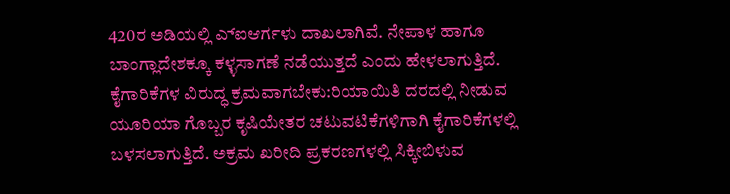420ರ ಅಡಿಯಲ್ಲಿ ಎ್ಐಆರ್ಗಳು ದಾಖಲಾಗಿವೆ. ನೇಪಾಳ ಹಾಗೂ ಬಾಂಗ್ಲಾದೇಶಕ್ಕೂ ಕಳ್ಳಸಾಗಣೆ ನಡೆಯುತ್ತದೆ ಎಂದು ಹೇಳಲಾಗುತ್ತಿದೆ.
ಕೈಗಾರಿಕೆಗಳ ವಿರುದ್ಧ ಕ್ರಮವಾಗಬೇಕು:ರಿಯಾಯಿತಿ ದರದಲ್ಲಿ ನೀಡುವ ಯೂರಿಯಾ ಗೊಬ್ಬರ ಕೃಷಿಯೇತರ ಚಟುವಟಿಕೆಗಳಿಗಾಗಿ ಕೈಗಾರಿಕೆಗಳಲ್ಲಿ ಬಳಸಲಾಗುತ್ತಿದೆ. ಅಕ್ರಮ ಖರೀದಿ ಪ್ರಕರಣಗಳಲ್ಲಿ ಸಿಕ್ಕೀಬಿಳುವ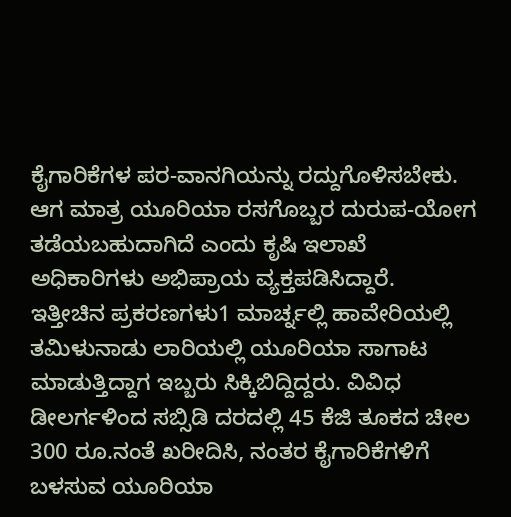ಕೈಗಾರಿಕೆಗಳ ಪರ-ವಾನಗಿಯನ್ನು ರದ್ದುಗೊಳಿಸಬೇಕು. ಆಗ ಮಾತ್ರ ಯೂರಿಯಾ ರಸಗೊಬ್ಬರ ದುರುಪ-ಯೋಗ ತಡೆಯಬಹುದಾಗಿದೆ ಎಂದು ಕೃಷಿ ಇಲಾಖೆ ಅಧಿಕಾರಿಗಳು ಅಭಿಪ್ರಾಯ ವ್ಯಕ್ತಪಡಿಸಿದ್ದಾರೆ.
ಇತ್ತೀಚಿನ ಪ್ರಕರಣಗಳು1 ಮಾರ್ಚ್ನಲ್ಲಿ ಹಾವೇರಿಯಲ್ಲಿ ತಮಿಳುನಾಡು ಲಾರಿಯಲ್ಲಿ ಯೂರಿಯಾ ಸಾಗಾಟ ಮಾಡುತ್ತಿದ್ದಾಗ ಇಬ್ಬರು ಸಿಕ್ಕಿಬಿದ್ದಿದ್ದರು. ವಿವಿಧ ಡೀಲರ್ಗಳಿಂದ ಸಬ್ಸಿಡಿ ದರದಲ್ಲಿ 45 ಕೆಜಿ ತೂಕದ ಚೀಲ 300 ರೂ.ನಂತೆ ಖರೀದಿಸಿ, ನಂತರ ಕೈಗಾರಿಕೆಗಳಿಗೆ ಬಳಸುವ ಯೂರಿಯಾ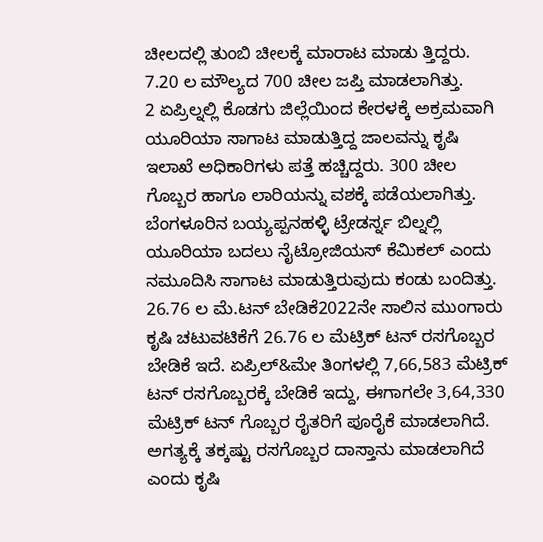ಚೀಲದಲ್ಲಿ ತುಂಬಿ ಚೀಲಕ್ಕೆ ಮಾರಾಟ ಮಾಡು ತ್ತಿದ್ದರು. 7.20 ಲ ಮೌಲ್ಯದ 700 ಚೀಲ ಜಪ್ತಿ ಮಾಡಲಾಗಿತ್ತು.
2 ಏಪ್ರಿಲ್ನಲ್ಲಿ ಕೊಡಗು ಜಿಲ್ಲೆಯಿಂದ ಕೇರಳಕ್ಕೆ ಅಕ್ರಮವಾಗಿ ಯೂರಿಯಾ ಸಾಗಾಟ ಮಾಡುತ್ತಿದ್ದ ಜಾಲವನ್ನು ಕೃಷಿ ಇಲಾಖೆ ಅಧಿಕಾರಿಗಳು ಪತ್ತೆ ಹಚ್ಚಿದ್ದರು. 300 ಚೀಲ ಗೊಬ್ಬರ ಹಾಗೂ ಲಾರಿಯನ್ನು ವಶಕ್ಕೆ ಪಡೆಯಲಾಗಿತ್ತು. ಬೆಂಗಳೂರಿನ ಬಯ್ಯಪ್ಪನಹಳ್ಳಿ ಟ್ರೇಡರ್ಸ್ನ ಬಿಲ್ನಲ್ಲಿ ಯೂರಿಯಾ ಬದಲು ನೈಟ್ರೋಜಿಯಸ್ ಕೆಮಿಕಲ್ ಎಂದು ನಮೂದಿಸಿ ಸಾಗಾಟ ಮಾಡುತ್ತಿರುವುದು ಕಂಡು ಬಂದಿತ್ತು.
26.76 ಲ ಮೆ.ಟನ್ ಬೇಡಿಕೆ2022ನೇ ಸಾಲಿನ ಮುಂಗಾರು ಕೃಷಿ ಚಟುವಟಿಕೆಗೆ 26.76 ಲ ಮೆಟ್ರಿಕ್ ಟನ್ ರಸಗೊಬ್ಬರ ಬೇಡಿಕೆ ಇದೆ. ಏಪ್ರಿಲ್&ಮೇ ತಿಂಗಳಲ್ಲಿ 7,66,583 ಮೆಟ್ರಿಕ್ ಟನ್ ರಸಗೊಬ್ಬರಕ್ಕೆ ಬೇಡಿಕೆ ಇದ್ದು, ಈಗಾಗಲೇ 3,64,330 ಮೆಟ್ರಿಕ್ ಟನ್ ಗೊಬ್ಬರ ರೈತರಿಗೆ ಪೂರೈಕೆ ಮಾಡಲಾಗಿದೆ. ಅಗತ್ಯಕ್ಕೆ ತಕ್ಕಷ್ಟು ರಸಗೊಬ್ಬರ ದಾಸ್ತಾನು ಮಾಡಲಾಗಿದೆ ಎಂದು ಕೃಷಿ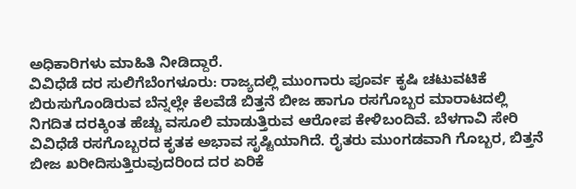ಅಧಿಕಾರಿಗಳು ಮಾಹಿತಿ ನೀಡಿದ್ದಾರೆ.
ವಿವಿಧೆಡೆ ದರ ಸುಲಿಗೆಬೆಂಗಳೂರು: ರಾಜ್ಯದಲ್ಲಿ ಮುಂಗಾರು ಪೂರ್ವ ಕೃಷಿ ಚಟುವಟಿಕೆ ಬಿರುಸುಗೊಂಡಿರುವ ಬೆನ್ನಲ್ಲೇ ಕೆಲವೆಡೆ ಬಿತ್ತನೆ ಬೀಜ ಹಾಗೂ ರಸಗೊಬ್ಬರ ಮಾರಾಟದಲ್ಲಿ ನಿಗದಿತ ದರಕ್ಕಿಂತ ಹೆಚ್ಚು ವಸೂಲಿ ಮಾಡುತ್ತಿರುವ ಆರೋಪ ಕೇಳಿಬಂದಿವೆ. ಬೆಳಗಾವಿ ಸೇರಿ ವಿವಿಧೆಡೆ ರಸಗೊಬ್ಬರದ ಕೃತಕ ಅಭಾವ ಸೃಷ್ಟಿಯಾಗಿದೆ. ರೈತರು ಮುಂಗಡವಾಗಿ ಗೊಬ್ಬರ, ಬಿತ್ತನೆ ಬೀಜ ಖರೀದಿಸುತ್ತಿರುವುದರಿಂದ ದರ ಏರಿಕೆ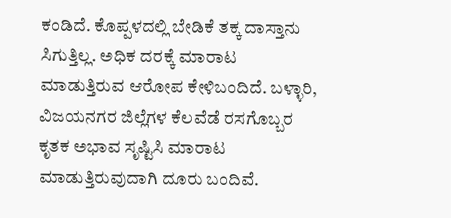ಕಂಡಿದೆ. ಕೊಪ್ಪಳದಲ್ಲಿ ಬೇಡಿಕೆ ತಕ್ಕ ದಾಸ್ತಾನು ಸಿಗುತ್ತಿಲ್ಲ. ಅಧಿಕ ದರಕ್ಕೆ ಮಾರಾಟ ಮಾಡುತ್ತಿರುವ ಆರೋಪ ಕೇಳಿಬಂದಿದೆ. ಬಳ್ಳಾರಿ, ವಿಜಯನಗರ ಜಿಲ್ಲೆಗಳ ಕೆಲವೆಡೆ ರಸಗೊಬ್ಬರ ಕೃತಕ ಅಭಾವ ಸೃಷ್ಟಿಸಿ ಮಾರಾಟ ಮಾಡುತ್ತಿರುವುದಾಗಿ ದೂರು ಬಂದಿವೆ.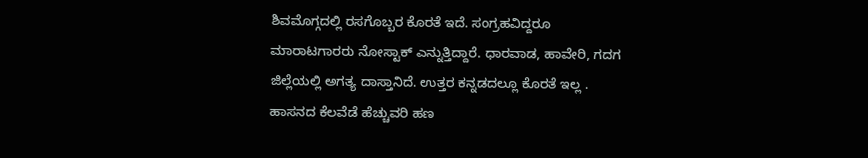ಶಿವಮೊಗ್ಗದಲ್ಲಿ ರಸಗೊಬ್ಬರ ಕೊರತೆ ಇದೆ. ಸಂಗ್ರಹವಿದ್ದರೂ ಮಾರಾಟಗಾರರು ನೋಸ್ಟಾಕ್ ಎನ್ನುತ್ತಿದ್ದಾರೆ. ಧಾರವಾಡ, ಹಾವೇರಿ, ಗದಗ ಜಿಲ್ಲೆಯಲ್ಲಿ ಅಗತ್ಯ ದಾಸ್ತಾನಿದೆ. ಉತ್ತರ ಕನ್ನಡದಲ್ಲೂ ಕೊರತೆ ಇಲ್ಲ . ಹಾಸನದ ಕೆಲವೆಡೆ ಹೆಚ್ಚುವರಿ ಹಣ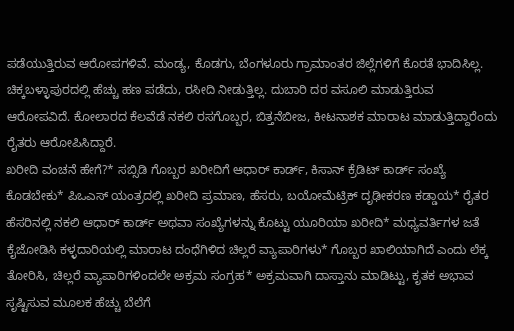ಪಡೆಯುತ್ತಿರುವ ಆರೋಪಗಳಿವೆ. ಮಂಡ್ಯ, ಕೊಡಗು, ಬೆಂಗಳೂರು ಗ್ರಾಮಾಂತರ ಜಿಲ್ಲೆಗಳಿಗೆ ಕೊರತೆ ಭಾದಿಸಿಲ್ಲ. ಚಿಕ್ಕಬಳ್ಳಾಪುರದಲ್ಲಿ ಹೆಚ್ಚು ಹಣ ಪಡೆದು, ರಸೀದಿ ನೀಡುತ್ತಿಲ್ಲ. ದುಬಾರಿ ದರ ವಸೂಲಿ ಮಾಡುತ್ತಿರುವ ಆರೋಪವಿದೆ. ಕೋಲಾರದ ಕೆಲವೆಡೆ ನಕಲಿ ರಸಗೊಬ್ಬರ, ಬಿತ್ತನೆಬೀಜ, ಕೀಟನಾಶಕ ಮಾರಾಟ ಮಾಡುತ್ತಿದ್ದಾರೆಂದು ರೈತರು ಆರೋಪಿಸಿದ್ದಾರೆ.
ಖರೀದಿ ವಂಚನೆ ಹೇಗೆ?* ಸಬ್ಸಿಡಿ ಗೊಬ್ಬರ ಖರೀದಿಗೆ ಆಧಾರ್ ಕಾರ್ಡ್, ಕಿಸಾನ್ ಕ್ರೆಡಿಟ್ ಕಾರ್ಡ್ ಸಂಖ್ಯೆ ಕೊಡಬೇಕು* ಪಿಒಎಸ್ ಯಂತ್ರದಲ್ಲಿ ಖರೀದಿ ಪ್ರಮಾಣ, ಹೆಸರು, ಬಯೋಮೆಟ್ರಿಕ್ ದೃಢೀಕರಣ ಕಡ್ಡಾಯ* ರೈತರ ಹೆಸರಿನಲ್ಲಿ ನಕಲಿ ಆಧಾರ್ ಕಾರ್ಡ್ ಅಥವಾ ಸಂಖ್ಯೆಗಳನ್ನು ಕೊಟ್ಟು ಯೂರಿಯಾ ಖರೀದಿ* ಮಧ್ಯವರ್ತಿಗಳ ಜತೆ ಕೈಜೋಡಿಸಿ ಕಳ್ಳದಾರಿಯಲ್ಲಿ ಮಾರಾಟ ದಂಧೆಗಿಳಿದ ಚಿಲ್ಲರೆ ವ್ಯಾಪಾರಿಗಳು* ಗೊಬ್ಬರ ಖಾಲಿಯಾಗಿದೆ ಎಂದು ಲೆಕ್ಕ ತೋರಿಸಿ, ಚಿಲ್ಲರೆ ವ್ಯಾಪಾರಿಗಳಿಂದಲೇ ಅಕ್ರಮ ಸಂಗ್ರಹ* ಅಕ್ರಮವಾಗಿ ದಾಸ್ತಾನು ಮಾಡಿಟ್ಟು, ಕೃತಕ ಅಭಾವ ಸೃಷ್ಟಿಸುವ ಮೂಲಕ ಹೆಚ್ಚು ಬೆಲೆಗೆ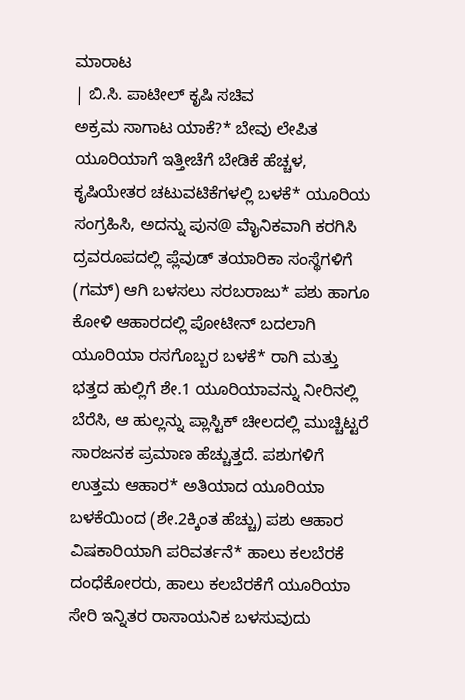ಮಾರಾಟ
| ಬಿ.ಸಿ. ಪಾಟೀಲ್ ಕೃಷಿ ಸಚಿವ
ಅಕ್ರಮ ಸಾಗಾಟ ಯಾಕೆ?* ಬೇವು ಲೇಪಿತ ಯೂರಿಯಾಗೆ ಇತ್ತೀಚೆಗೆ ಬೇಡಿಕೆ ಹೆಚ್ಚಳ, ಕೃಷಿಯೇತರ ಚಟುವಟಿಕೆಗಳಲ್ಲಿ ಬಳಕೆ* ಯೂರಿಯ ಸಂಗ್ರಹಿಸಿ, ಅದನ್ನು ಪುನ@ ವೈಾನಿಕವಾಗಿ ಕರಗಿಸಿ ದ್ರವರೂಪದಲ್ಲಿ ಪ್ಲೆವುಡ್ ತಯಾರಿಕಾ ಸಂಸ್ಥೆಗಳಿಗೆ (ಗಮ್) ಆಗಿ ಬಳಸಲು ಸರಬರಾಜು* ಪಶು ಹಾಗೂ ಕೋಳಿ ಆಹಾರದಲ್ಲಿ ಪೋಟೀನ್ ಬದಲಾಗಿ ಯೂರಿಯಾ ರಸಗೊಬ್ಬರ ಬಳಕೆ* ರಾಗಿ ಮತ್ತು ಭತ್ತದ ಹುಲ್ಲಿಗೆ ಶೇ.1 ಯೂರಿಯಾವನ್ನು ನೀರಿನಲ್ಲಿ ಬೆರೆಸಿ, ಆ ಹುಲ್ಲನ್ನು ಪ್ಲಾಸ್ಟಿಕ್ ಚೀಲದಲ್ಲಿ ಮುಚ್ಚಿಟ್ಟರೆ ಸಾರಜನಕ ಪ್ರಮಾಣ ಹೆಚ್ಚುತ್ತದೆ. ಪಶುಗಳಿಗೆ ಉತ್ತಮ ಆಹಾರ* ಅತಿಯಾದ ಯೂರಿಯಾ ಬಳಕೆಯಿಂದ (ಶೇ.2ಕ್ಕಿಂತ ಹೆಚ್ಚು) ಪಶು ಆಹಾರ ವಿಷಕಾರಿಯಾಗಿ ಪರಿವರ್ತನೆ* ಹಾಲು ಕಲಬೆರಕೆ ದಂಧೆಕೋರರು, ಹಾಲು ಕಲಬೆರಕೆಗೆ ಯೂರಿಯಾ ಸೇರಿ ಇನ್ನಿತರ ರಾಸಾಯನಿಕ ಬಳಸುವುದು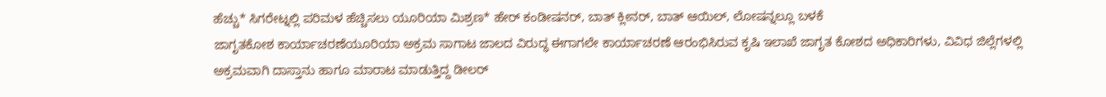ಹೆಚ್ಚು* ಸಿಗರೇಟ್ನಲ್ಲಿ ಪರಿಮಳ ಹೆಚ್ಚಿಸಲು ಯೂರಿಯಾ ಮಿಶ್ರಣ* ಹೇರ್ ಕಂಡೀಷನರ್, ಬಾತ್ ಕ್ಲೀನರ್, ಬಾತ್ ಆಯಿಲ್, ಲೋಷನ್ನಲ್ಲೂ ಬಳಕೆ
ಜಾಗೃತಕೋಶ ಕಾರ್ಯಾಚರಣೆಯೂರಿಯಾ ಅಕ್ರಮ ಸಾಗಾಟ ಜಾಲದ ವಿರುದ್ಧ ಈಗಾಗಲೇ ಕಾರ್ಯಾಚರಣೆ ಆರಂಭಿಸಿರುವ ಕೃಷಿ ಇಲಾಖೆ ಜಾಗೃತ ಕೋಶದ ಅಧಿಕಾರಿಗಳು, ವಿವಿಧ ಜಿಲ್ಲೆಗಳಲ್ಲಿ ಅಕ್ರಮವಾಗಿ ದಾಸ್ತಾನು ಹಾಗೂ ಮಾರಾಟ ಮಾಡುತ್ತಿದ್ದ ಡೀಲರ್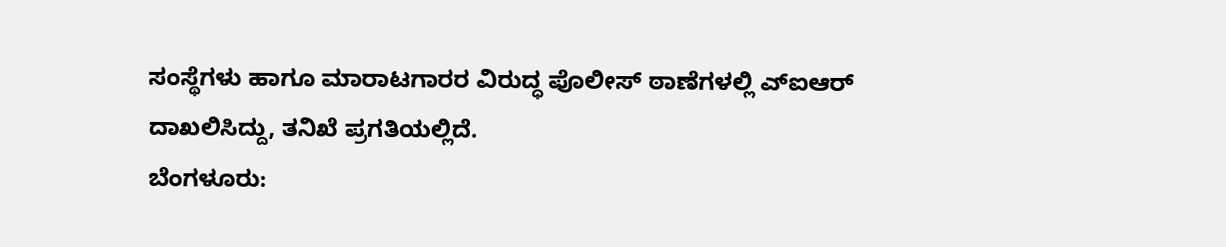ಸಂಸ್ಥೆಗಳು ಹಾಗೂ ಮಾರಾಟಗಾರರ ವಿರುದ್ಧ ಪೊಲೀಸ್ ಠಾಣೆಗಳಲ್ಲಿ ಎ್ಐಆರ್ ದಾಖಲಿಸಿದ್ದು, ತನಿಖೆ ಪ್ರಗತಿಯಲ್ಲಿದೆ.
ಬೆಂಗಳೂರು: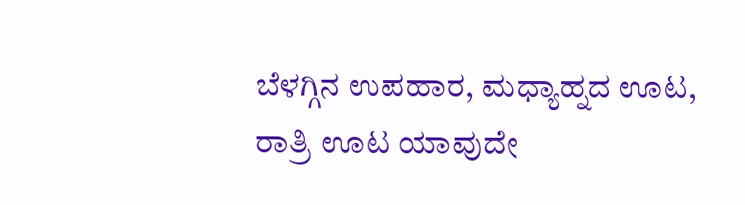ಬೆಳಗ್ಗಿನ ಉಪಹಾರ, ಮಧ್ಯಾಹ್ನದ ಊಟ, ರಾತ್ರಿ ಊಟ ಯಾವುದೇ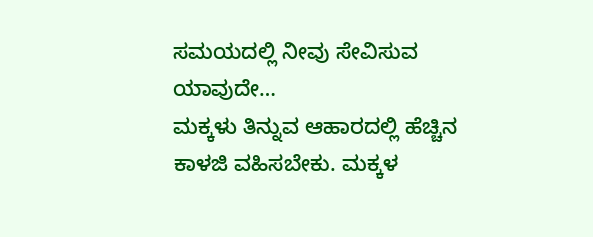ಸಮಯದಲ್ಲಿ ನೀವು ಸೇವಿಸುವ ಯಾವುದೇ…
ಮಕ್ಕಳು ತಿನ್ನುವ ಆಹಾರದಲ್ಲಿ ಹೆಚ್ಚಿನ ಕಾಳಜಿ ವಹಿಸಬೇಕು. ಮಕ್ಕಳ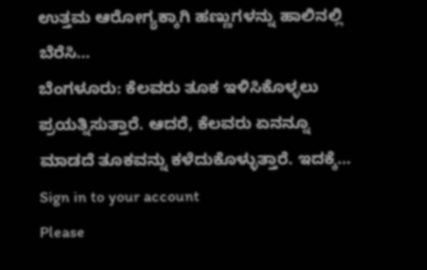ಉತ್ತಮ ಆರೋಗ್ಯಕ್ಕಾಗಿ ಹಣ್ಣುಗಳನ್ನು ಹಾಲಿನಲ್ಲಿ ಬೆರೆಸಿ…
ಬೆಂಗಳೂರು: ಕೆಲವರು ತೂಕ ಇಳಿಸಿಕೊಳ್ಳಲು ಪ್ರಯತ್ನಿಸುತ್ತಾರೆ. ಆದರೆ, ಕೆಲವರು ಏನನ್ನೂ ಮಾಡದೆ ತೂಕವನ್ನು ಕಳೆದುಕೊಳ್ಳುತ್ತಾರೆ. ಇದಕ್ಕೆ…
Sign in to your account
Please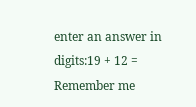enter an answer in digits:19 + 12 =
Remember me